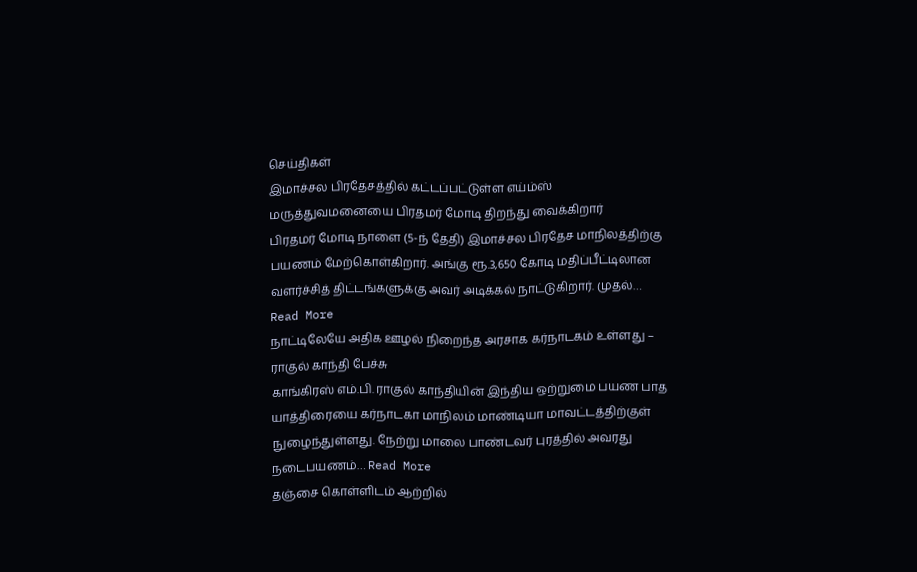செய்திகள்
இமாச்சல பிரதேசத்தில் கட்டப்பட்டுள்ள எய்ம்ஸ் மருத்துவமனையை பிரதமர் மோடி திறந்து வைக்கிறார்
பிரதமர் மோடி நாளை (5-ந் தேதி) இமாச்சல பிரதேச மாநிலத்திற்கு பயணம் மேற்கொள்கிறார். அங்கு ரூ.3,650 கோடி மதிப்பீட்டிலான வளர்ச்சித் திட்டங்களுக்கு அவர் அடிக்கல் நாட்டுகிறார். முதல்… Read More
நாட்டிலேயே அதிக ஊழல் நிறைந்த அரசாக கர்நாடகம் உள்ளது – ராகுல் காந்தி பேச்சு
காங்கிரஸ் எம்.பி. ராகுல் காந்தியின் இந்திய ஒற்றுமை பயண பாத யாத்திரையை கர்நாடகா மாநிலம் மாண்டியா மாவட்டத்திற்குள் நுழைந்துள்ளது. நேற்று மாலை பாண்டவர் புரத்தில் அவரது நடைபயணம்… Read More
தஞ்சை கொள்ளிடம் ஆற்றில்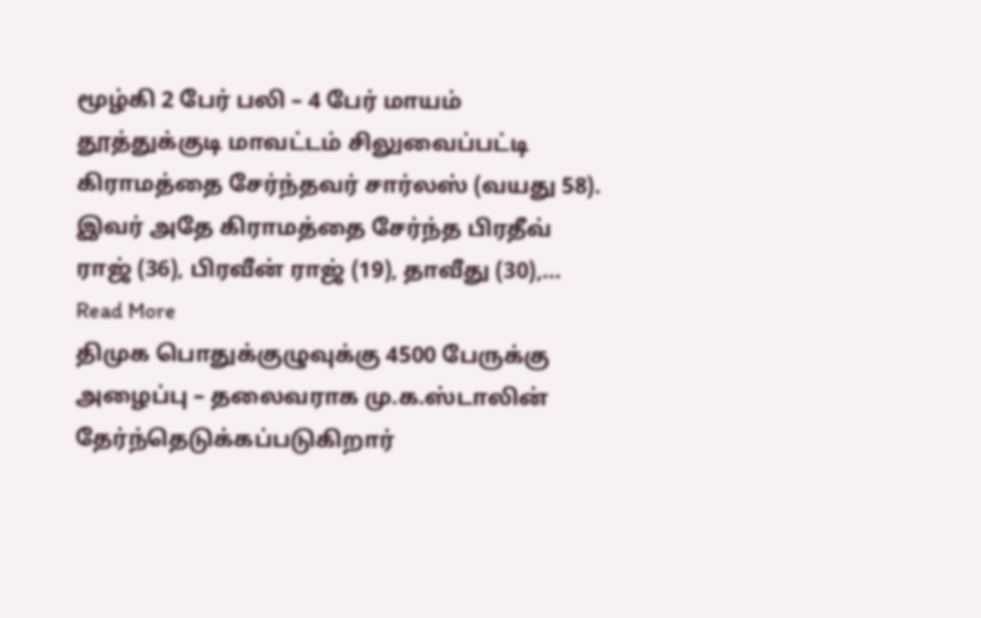மூழ்கி 2 பேர் பலி – 4 பேர் மாயம்
தூத்துக்குடி மாவட்டம் சிலுவைப்பட்டி கிராமத்தை சேர்ந்தவர் சார்லஸ் (வயது 58). இவர் அதே கிராமத்தை சேர்ந்த பிரதீவ் ராஜ் (36), பிரவீன் ராஜ் (19), தாவீது (30),… Read More
திமுக பொதுக்குழுவுக்கு 4500 பேருக்கு அழைப்பு – தலைவராக மு.க.ஸ்டாலின் தேர்ந்தெடுக்கப்படுகிறார்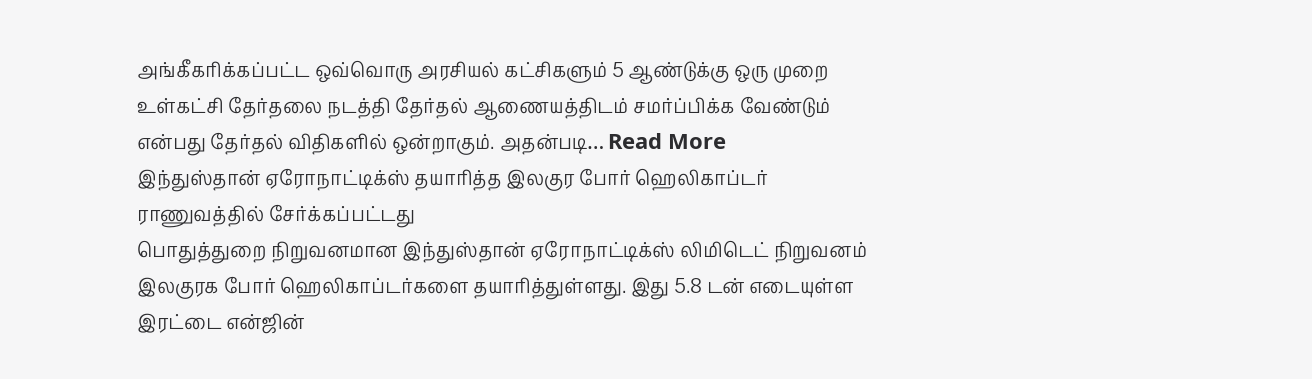அங்கீகரிக்கப்பட்ட ஒவ்வொரு அரசியல் கட்சிகளும் 5 ஆண்டுக்கு ஒரு முறை உள்கட்சி தேர்தலை நடத்தி தேர்தல் ஆணையத்திடம் சமர்ப்பிக்க வேண்டும் என்பது தேர்தல் விதிகளில் ஒன்றாகும். அதன்படி… Read More
இந்துஸ்தான் ஏரோநாட்டிக்ஸ் தயாரித்த இலகுர போர் ஹெலிகாப்டர் ராணுவத்தில் சேர்க்கப்பட்டது
பொதுத்துறை நிறுவனமான இந்துஸ்தான் ஏரோநாட்டிக்ஸ் லிமிடெட் நிறுவனம் இலகுரக போர் ஹெலிகாப்டர்களை தயாரித்துள்ளது. இது 5.8 டன் எடையுள்ள இரட்டை என்ஜின்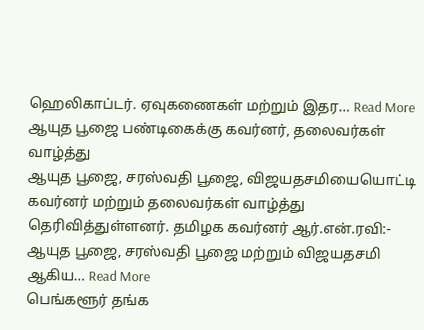ஹெலிகாப்டர். ஏவுகணைகள் மற்றும் இதர… Read More
ஆயுத பூஜை பண்டிகைக்கு கவர்னர், தலைவர்கள் வாழ்த்து
ஆயுத பூஜை, சரஸ்வதி பூஜை, விஜயதசமியையொட்டி கவர்னர் மற்றும் தலைவர்கள் வாழ்த்து தெரிவித்துள்ளனர். தமிழக கவர்னர் ஆர்.என்.ரவி:- ஆயுத பூஜை, சரஸ்வதி பூஜை மற்றும் விஜயதசமி ஆகிய… Read More
பெங்களூர் தங்க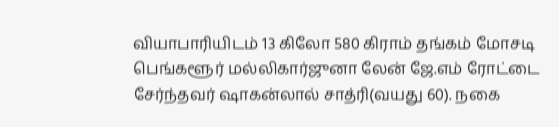வியாபாரியிடம் 13 கிலோ 580 கிராம் தங்கம் மோசடி
பெங்களூர் மல்லிகார்ஜுனா லேன் ஜே.எம் ரோட்டை சேர்ந்தவர் ஷாகன்லால் சாத்ரி(வயது 60). நகை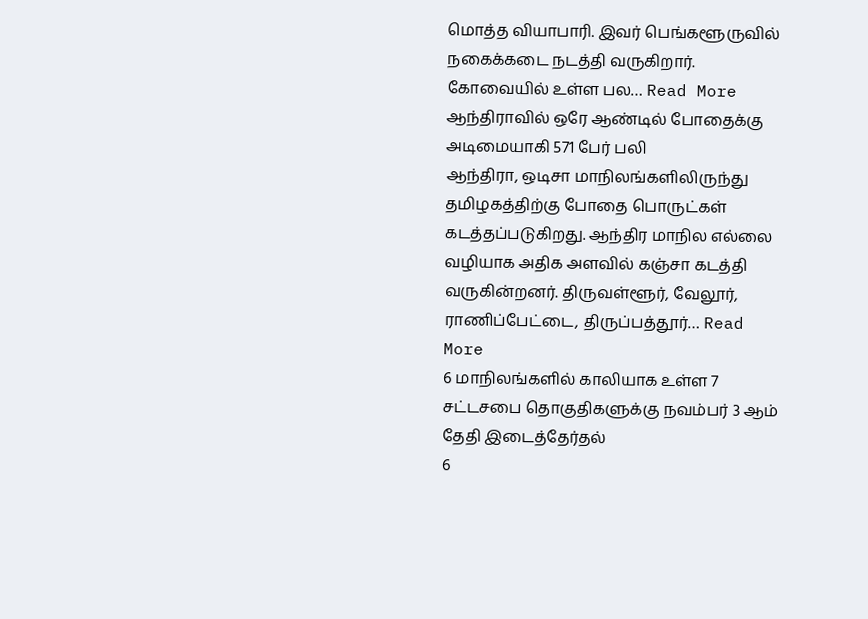மொத்த வியாபாரி. இவர் பெங்களூருவில் நகைக்கடை நடத்தி வருகிறார். கோவையில் உள்ள பல… Read More
ஆந்திராவில் ஒரே ஆண்டில் போதைக்கு அடிமையாகி 571 பேர் பலி
ஆந்திரா, ஒடிசா மாநிலங்களிலிருந்து தமிழகத்திற்கு போதை பொருட்கள் கடத்தப்படுகிறது. ஆந்திர மாநில எல்லை வழியாக அதிக அளவில் கஞ்சா கடத்தி வருகின்றனர். திருவள்ளூர், வேலூர், ராணிப்பேட்டை, திருப்பத்தூர்… Read More
6 மாநிலங்களில் காலியாக உள்ள 7 சட்டசபை தொகுதிகளுக்கு நவம்பர் 3 ஆம் தேதி இடைத்தேர்தல்
6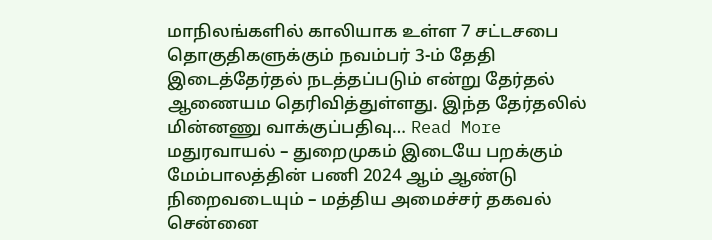மாநிலங்களில் காலியாக உள்ள 7 சட்டசபை தொகுதிகளுக்கும் நவம்பர் 3-ம் தேதி இடைத்தேர்தல் நடத்தப்படும் என்று தேர்தல் ஆணையம தெரிவித்துள்ளது. இந்த தேர்தலில் மின்னணு வாக்குப்பதிவு… Read More
மதுரவாயல் – துறைமுகம் இடையே பறக்கும் மேம்பாலத்தின் பணி 2024 ஆம் ஆண்டு நிறைவடையும் – மத்திய அமைச்சர் தகவல்
சென்னை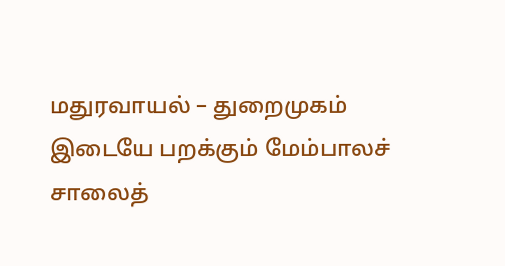மதுரவாயல் – துறைமுகம் இடையே பறக்கும் மேம்பாலச் சாலைத்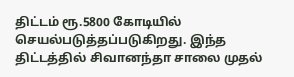திட்டம் ரூ.5800 கோடியில் செயல்படுத்தப்படுகிறது. இந்த திட்டத்தில் சிவானந்தா சாலை முதல்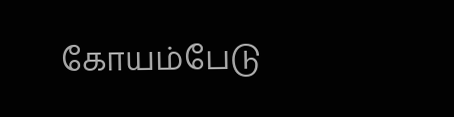கோயம்பேடு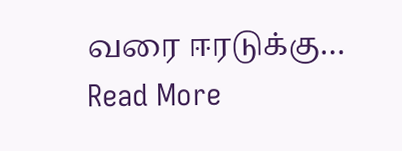வரை ஈரடுக்கு… Read More